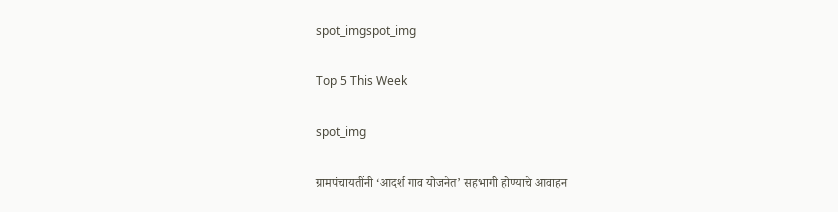spot_imgspot_img

Top 5 This Week

spot_img

ग्रामपंचायतींनी ‘आदर्श गाव योजनेत’ सहभागी होण्याचे आवाहन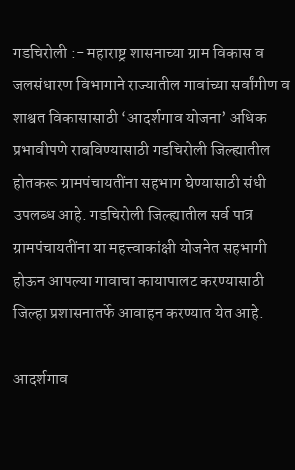गडचिरोली :- महाराष्ट्र शासनाच्या ग्राम विकास व जलसंधारण विभागाने राज्यातील गावांच्या सर्वांगीण व शाश्वत विकासासाठी ‘आदर्शगाव योजना’ अधिक प्रभावीपणे राबविण्यासाठी गडचिरोली जिल्ह्यातील होतकरू ग्रामपंचायतींना सहभाग घेण्यासाठी संधी उपलब्ध आहे. गडचिरोली जिल्ह्यातील सर्व पात्र ग्रामपंचायतींना या महत्त्वाकांक्षी योजनेत सहभागी होऊन आपल्या गावाचा कायापालट करण्यासाठी जिल्हा प्रशासनातर्फे आवाहन करण्यात येत आहे.

आदर्शगाव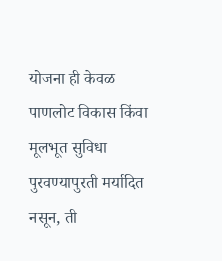योजना ही केवळ पाणलोट विकास किंवा मूलभूत सुविधा पुरवण्यापुरती मर्यादित नसून, ती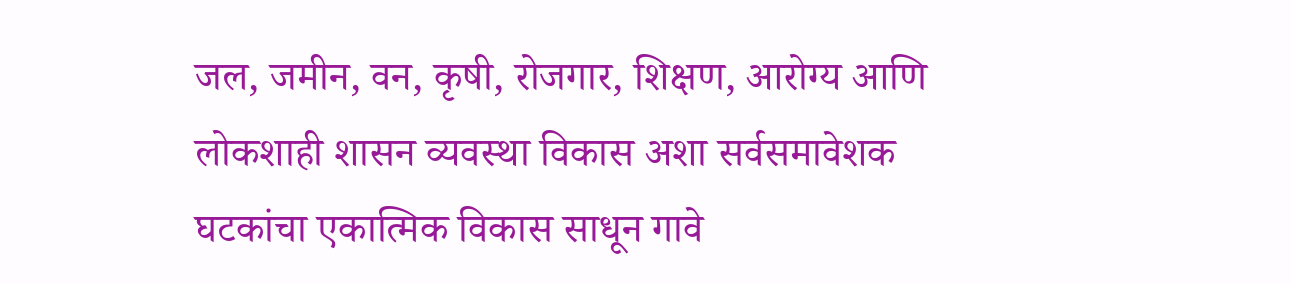जल, जमीन, वन, कृषी, रोजगार, शिक्षण, आरोग्य आणि लोकशाही शासन व्यवस्था विकास अशा सर्वसमावेशक घटकांचा एकात्मिक विकास साधून गावे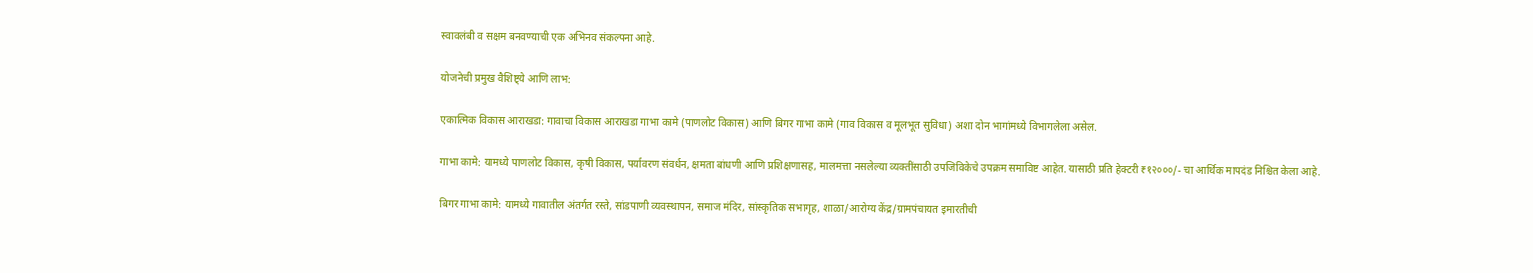स्वावलंबी व सक्षम बनवण्याची एक अभिनव संकल्पना आहे.

योजनेची प्रमुख वैशिष्ट्ये आणि लाभ:

एकात्मिक विकास आराखडा: गावाचा विकास आराखडा गाभा कामे (पाणलोट विकास) आणि बिगर गाभा कामे (गाव विकास व मूलभूत सुविधा) अशा दोन भागांमध्ये विभागलेला असेल.

गाभा कामे: यामध्ये पाणलोट विकास, कृषी विकास, पर्यावरण संवर्धन, क्षमता बांधणी आणि प्रशिक्षणासह, मालमत्ता नसलेल्या व्यक्तींसाठी उपजिविकेचे उपक्रम समाविष्ट आहेत. यासाठी प्रति हेक्टरी ₹१२०००/- चा आर्थिक मापदंड निश्चित केला आहे.

बिगर गाभा कामे: यामध्ये गावातील अंतर्गत रस्ते, सांडपाणी व्यवस्थापन, समाज मंदिर, सांस्कृतिक सभागृह, शाळा/आरोग्य केंद्र/ग्रामपंचायत इमारतीची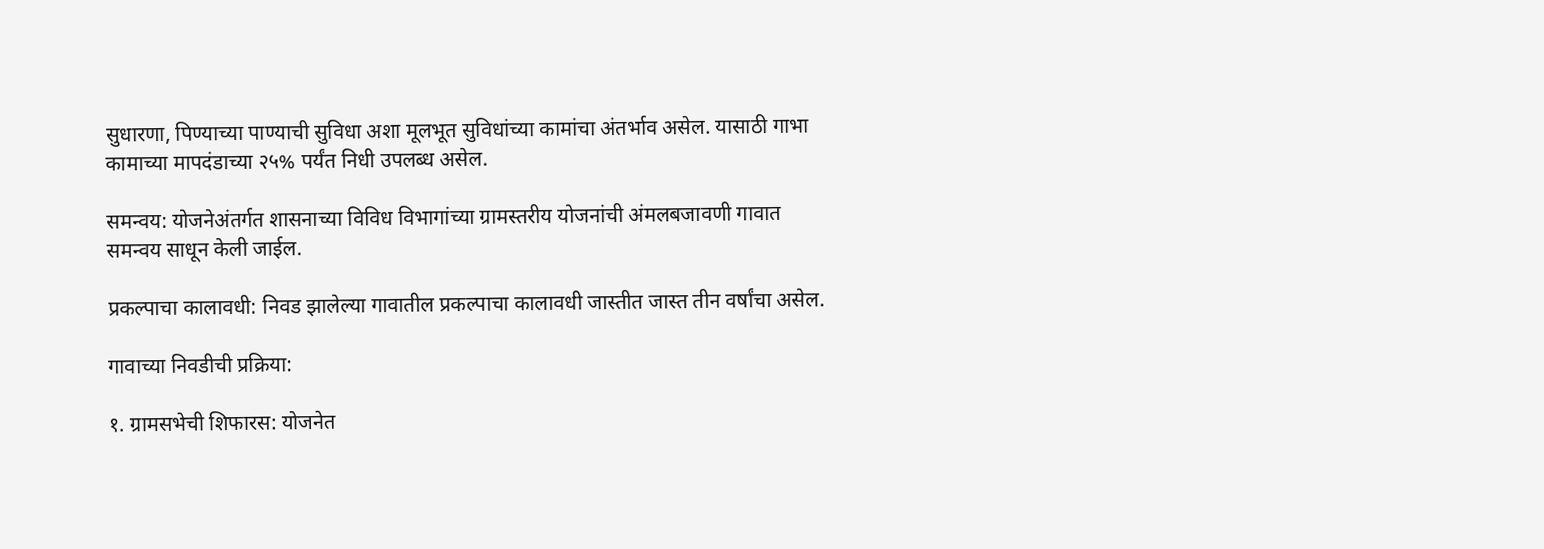सुधारणा, पिण्याच्या पाण्याची सुविधा अशा मूलभूत सुविधांच्या कामांचा अंतर्भाव असेल. यासाठी गाभा कामाच्या मापदंडाच्या २५% पर्यंत निधी उपलब्ध असेल.

समन्वय: योजनेअंतर्गत शासनाच्या विविध विभागांच्या ग्रामस्तरीय योजनांची अंमलबजावणी गावात समन्वय साधून केली जाईल.

प्रकल्पाचा कालावधी: निवड झालेल्या गावातील प्रकल्पाचा कालावधी जास्तीत जास्त तीन वर्षांचा असेल.

गावाच्या निवडीची प्रक्रिया:

१. ग्रामसभेची शिफारस: योजनेत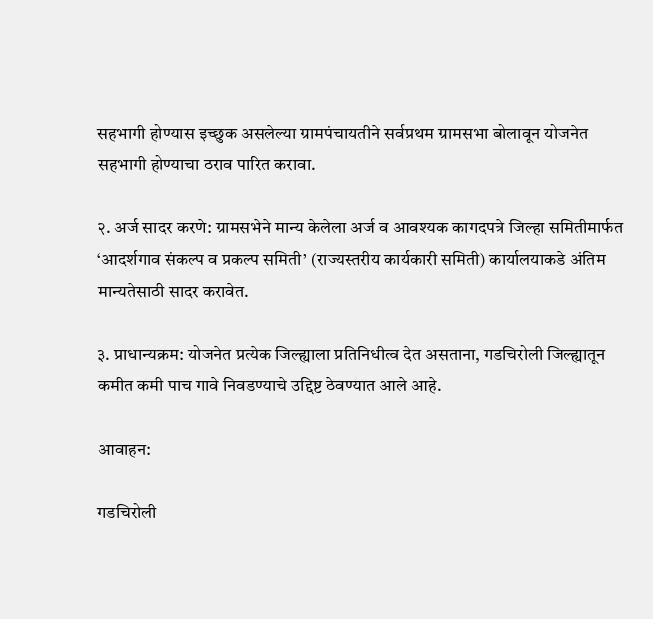सहभागी होण्यास इच्छुक असलेल्या ग्रामपंचायतीने सर्वप्रथम ग्रामसभा बोलावून योजनेत सहभागी होण्याचा ठराव पारित करावा.

२. अर्ज सादर करणे: ग्रामसभेने मान्य केलेला अर्ज व आवश्यक कागदपत्रे जिल्हा समितीमार्फत ‘आदर्शगाव संकल्प व प्रकल्प समिती’ (राज्यस्तरीय कार्यकारी समिती) कार्यालयाकडे अंतिम मान्यतेसाठी सादर करावेत.

३. प्राधान्यक्रम: योजनेत प्रत्येक जिल्ह्याला प्रतिनिधीत्व देत असताना, गडचिरोली जिल्ह्यातून कमीत कमी पाच गावे निवडण्याचे उद्दिष्ट ठेवण्यात आले आहे.

आवाहन:

गडचिरोली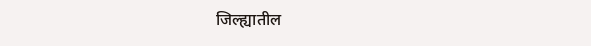जिल्ह्यातील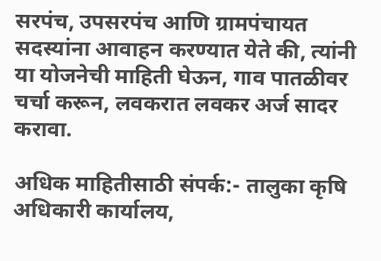सरपंच, उपसरपंच आणि ग्रामपंचायत सदस्यांना आवाहन करण्यात येते की, त्यांनी या योजनेची माहिती घेऊन, गाव पातळीवर चर्चा करून, लवकरात लवकर अर्ज सादर करावा.

अधिक माहितीसाठी संपर्क:- तालुका कृषि अधिकारी कार्यालय,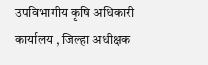उपविभागीय कृषि अधिकारी कार्यालय , जिल्हा अधीक्षक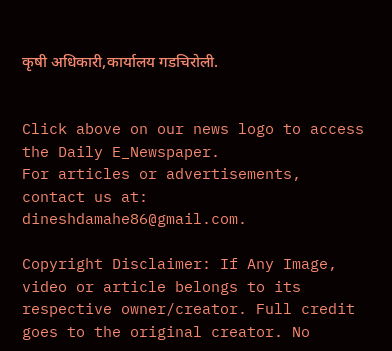कृषी अधिकारी,कार्यालय गडचिरोली.


Click above on our news logo to access the Daily E_Newspaper.
For articles or advertisements, contact us at: dineshdamahe86@gmail.com.

Copyright Disclaimer: If Any Image, video or article belongs to its respective owner/creator. Full credit goes to the original creator. No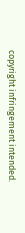copyright infringement intended.